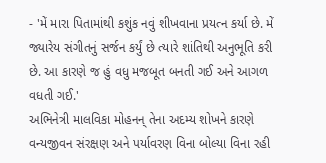- 'મેં મારા પિતામાંથી કશુંક નવું શીખવાના પ્રયત્ન કર્યા છે. મેં જ્યારેય સંગીતનું સર્જન કર્યું છે ત્યારે શાંતિથી અનુભૂતિ કરી છે. આ કારણે જ હું વધુ મજબૂત બનતી ગઈ અને આગળ વધતી ગઈ.'
અભિનેત્રી માલવિકા મોહનન્ તેના અદમ્ય શોખને કારણે વન્યજીવન સંરક્ષણ અને પર્યાવરણ વિના બોલ્યા વિના રહી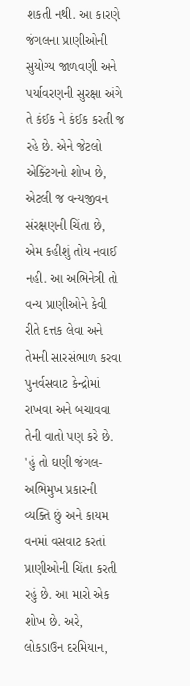શકતી નથી. આ કારણે જંગલના પ્રાણીઓની સુયોગ્ય જાળવણી અને પર્યાવરણની સુરક્ષા અંગે તે કંઈક ને કંઈક કરતી જ રહે છે. એને જેટલો એક્ટિંગનો શોખ છે, એટલી જ વન્યજીવન સંરક્ષણની ચિંતા છે, એમ કહીશું તોય નવાઈ નહી. આ અભિનેત્રી તો વન્ય પ્રાણીઓને કેવી રીતે દત્તક લેવા અને તેમની સારસંભાળ કરવા પુનર્વસવાટ કેન્દ્રોમાં રાખવા અને બચાવવા તેની વાતો પણ કરે છે. 'હું તો ઘણી જંગલ-અભિમુખ પ્રકારની વ્યક્તિ છું અને કાયમ વનમાં વસવાટ કરતાં પ્રાણીઓની ચિંતા કરતી રહું છે. આ મારો એક શોખ છે. અરે, લોકડાઉન દરમિયાન,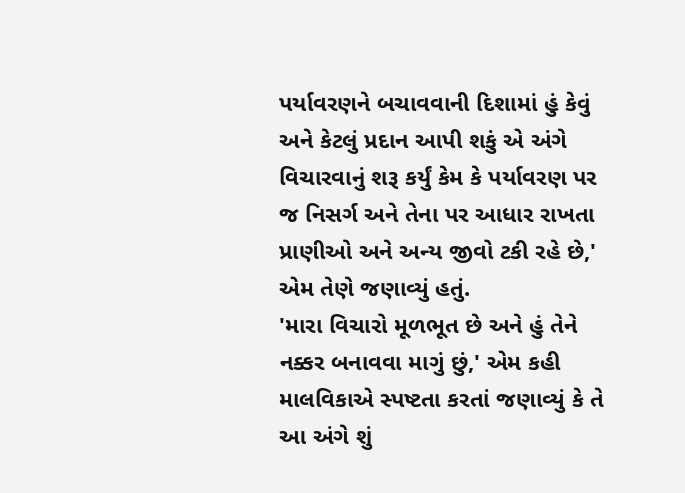પર્યાવરણને બચાવવાની દિશામાં હું કેવું અને કેટલું પ્રદાન આપી શકું એ અંગે વિચારવાનું શરૂ કર્યું કેમ કે પર્યાવરણ પર જ નિસર્ગ અને તેના પર આધાર રાખતા પ્રાણીઓ અને અન્ય જીવો ટકી રહે છે,' એમ તેણે જણાવ્યું હતું.
'મારા વિચારો મૂળભૂત છે અને હું તેને નક્કર બનાવવા માગું છું,' એમ કહી માલવિકાએ સ્પષ્ટતા કરતાં જણાવ્યું કે તે આ અંગે શું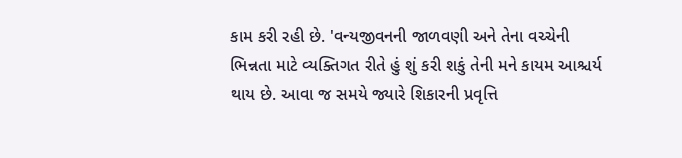કામ કરી રહી છે. 'વન્યજીવનની જાળવણી અને તેના વચ્ચેની ભિન્નતા માટે વ્યક્તિગત રીતે હું શું કરી શકું તેની મને કાયમ આશ્ચર્ય થાય છે. આવા જ સમયે જ્યારે શિકારની પ્રવૃત્તિ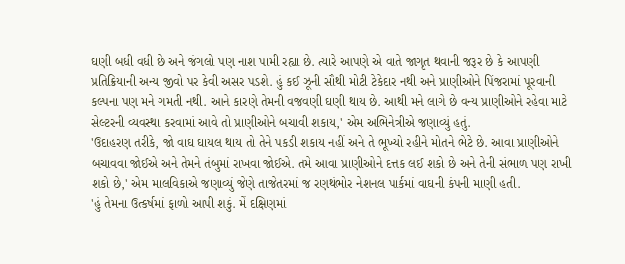ઘણી બધી વધી છે અને જંગલો પણ નાશ પામી રહ્યા છે. ત્યારે આપણે એ વાતે જાગૃત થવાની જરૂર છે કે આપણી પ્રતિક્રિયાની અન્ય જીવો પર કેવી અસર પડશે. હું કઈ ઝૂની સૌથી મોટી ટેકેદાર નથી અને પ્રાણીઓને પિંજરામાં પૂરવાની કલ્પના પણ મને ગમતી નથી. આને કારણે તેમની વજવણી ઘણી થાય છે. આથી મને લાગે છે વન્ય પ્રાણીઓને રહેવા માટે સેલ્ટરની વ્યવસ્થા કરવામાં આવે તો પ્રાણીઓને બચાવી શકાય,' એમ અભિનેત્રીએ જણાવ્યું હતું.
'ઉદાહરણ તરીકે, જો વાઘ ઘાયલ થાય તો તેને પકડી શકાય નહીં અને તે ભૂખ્યો રહીને મોતને ભેટે છે. આવા પ્રાણીઓને બચાવવા જોઈએ અને તેમને તંબુમાં રાખવા જોઈએ. તમે આવા પ્રાણીઓને દત્તક લઈ શકો છે અને તેની સંભાળ પણ રાખી શકો છે,' એમ માલવિકાએ જણાવ્યું જેણે તાજેતરમાં જ રણથંભોર નેશનલ પાર્કમાં વાઘની કંપની માણી હતી.
'હું તેમના ઉત્કર્ષમાં ફાળો આપી શકું. મેં દક્ષિણમાં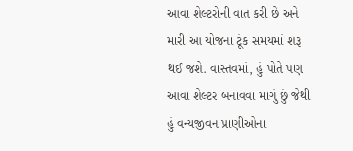આવા શેલ્ટરોની વાત કરી છે અને મારી આ યોજના ટૂંક સમયમાં શરૂ થઈ જશે. વાસ્તવમાં, હું પોતે પણ આવા શેલ્ટર બનાવવા માગું છું જેથી હું વન્યજીવન પ્રાણીઓના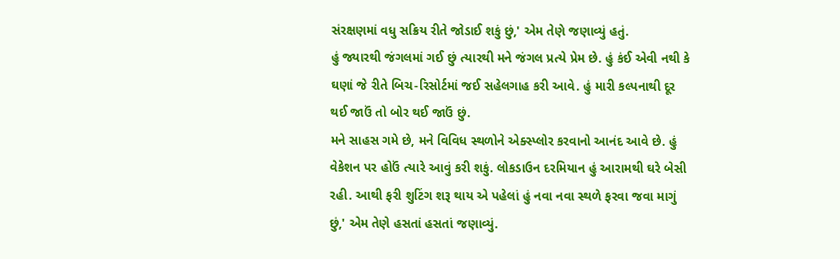સંરક્ષણમાં વધુ સક્રિય રીતે જોડાઈ શકું છું,' એમ તેણે જણાવ્યું હતું.
હું જ્યારથી જંગલમાં ગઈ છું ત્યારથી મને જંગલ પ્રત્યે પ્રેમ છે. હું કંઈ એવી નથી કે ઘણાં જે રીતે બિચ-રિસોર્ટમાં જઈ સહેલગાહ કરી આવે. હું મારી કલ્પનાથી દૂર થઈ જાઉં તો બોર થઈ જાઉં છું.
મને સાહસ ગમે છે, મને વિવિધ સ્થળોને એક્સ્પ્લોર કરવાનો આનંદ આવે છે. હું વેકેશન પર હોઉં ત્યારે આવું કરી શકું. લોકડાઉન દરમિયાન હું આરામથી ઘરે બેસી રહી. આથી ફરી શુટિંગ શરૂ થાય એ પહેલાં હું નવા નવા સ્થળે ફરવા જવા માગું છું,' એમ તેણે હસતાં હસતાં જણાવ્યું.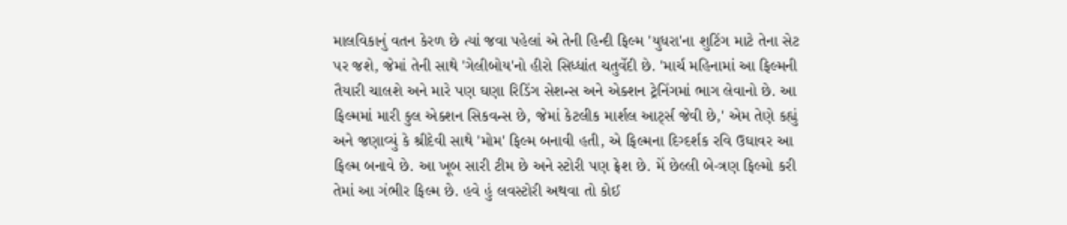માલવિકાનું વતન કેરળ છે ત્યાં જવા પહેલાં એ તેની હિન્દી ફિલ્મ 'યુધરા'ના શુટિંગ માટે તેના સેટ પર જશે, જેમાં તેની સાથે 'ગેલીબોય'નો હીરો સિધ્ધાંત ચતુર્વેદી છે. 'માર્ચ મહિનામાં આ ફિલ્મની તૈયારી ચાલશે અને મારે પણ ઘણા રિડિંગ સેશન્સ અને એક્શન ટ્રેનિંગમાં ભાગ લેવાનો છે. આ ફિલ્મમાં મારી કુલ એક્શન સિકવન્સ છે, જેમાં કેટલીક માર્શલ આર્ટ્સ જેવી છે,' એમ તેણે કહ્યું અને જણાવ્યું કે શ્રીદેવી સાથે 'મોમ' ફિલ્મ બનાવી હતી, એ ફિલ્મના દિગ્દર્શક રવિ ઉઘાવર આ ફિલ્મ બનાવે છે. આ ખૂબ સારી ટીમ છે અને સ્ટોરી પણ ફ્રેશ છે. મેં છેલ્લી બે-ત્રણ ફિલ્મો કરી તેમાં આ ગંભીર ફિલ્મ છે. હવે હું લવસ્ટોરી અથવા તો કોઈ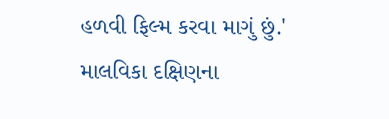હળવી ફિલ્મ કરવા માગું છું.'
માલવિકા દક્ષિણના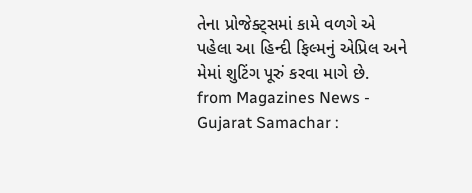તેના પ્રોજેક્ટ્સમાં કામે વળગે એ પહેલા આ હિન્દી ફિલ્મનું એપ્રિલ અને મેમાં શુટિંગ પૂરું કરવા માગે છે.
from Magazines News - Gujarat Samachar :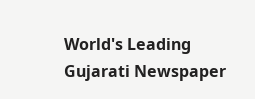World's Leading Gujarati Newspaper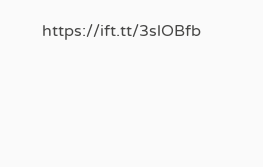https://ift.tt/3slOBfb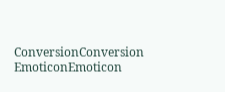ConversionConversion EmoticonEmoticon